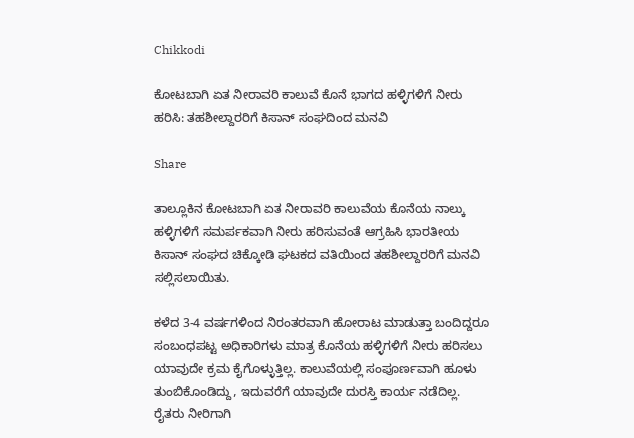Chikkodi

ಕೋಟಬಾಗಿ ಏತ ನೀರಾವರಿ ಕಾಲುವೆ ಕೊನೆ ಭಾಗದ ಹಳ್ಳಿಗಳಿಗೆ ನೀರು ಹರಿಸಿ: ತಹಶೀಲ್ದಾರರಿಗೆ ಕಿಸಾನ್ ಸಂಘದಿಂದ ಮನವಿ

Share

ತಾಲ್ಲೂಕಿನ ಕೋಟಬಾಗಿ ಏತ ನೀರಾವರಿ ಕಾಲುವೆಯ ಕೊನೆಯ ನಾಲ್ಕು ಹಳ್ಳಿಗಳಿಗೆ ಸಮರ್ಪಕವಾಗಿ ನೀರು ಹರಿಸುವಂತೆ ಆಗ್ರಹಿಸಿ ಭಾರತೀಯ ಕಿಸಾನ್ ಸಂಘದ ಚಿಕ್ಕೋಡಿ ಘಟಕದ ವತಿಯಿಂದ ತಹಶೀಲ್ದಾರರಿಗೆ ಮನವಿ ಸಲ್ಲಿಸಲಾಯಿತು.

ಕಳೆದ 3-4 ವರ್ಷಗಳಿಂದ ನಿರಂತರವಾಗಿ ಹೋರಾಟ ಮಾಡುತ್ತಾ ಬಂದಿದ್ದರೂ ಸಂಬಂಧಪಟ್ಟ ಅಧಿಕಾರಿಗಳು ಮಾತ್ರ ಕೊನೆಯ ಹಳ್ಳಿಗಳಿಗೆ ನೀರು ಹರಿಸಲು ಯಾವುದೇ ಕ್ರಮ ಕೈಗೊಳ್ಳುತ್ತಿಲ್ಲ. ಕಾಲುವೆಯಲ್ಲಿ ಸಂಪೂರ್ಣವಾಗಿ ಹೂಳು ತುಂಬಿಕೊಂಡಿದ್ದು, ಇದುವರೆಗೆ ಯಾವುದೇ ದುರಸ್ತಿ ಕಾರ್ಯ ನಡೆದಿಲ್ಲ. ರೈತರು ನೀರಿಗಾಗಿ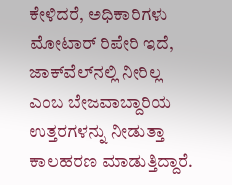ಕೇಳಿದರೆ, ಅಧಿಕಾರಿಗಳು ಮೋಟಾರ್ ರಿಪೇರಿ ಇದೆ, ಜಾಕ್‌ವೆಲ್‌ನಲ್ಲಿ ನೀರಿಲ್ಲ ಎಂಬ ಬೇಜವಾಬ್ದಾರಿಯ ಉತ್ತರಗಳನ್ನು ನೀಡುತ್ತಾ ಕಾಲಹರಣ ಮಾಡುತ್ತಿದ್ದಾರೆ.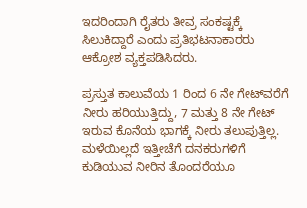ಇದರಿಂದಾಗಿ ರೈತರು ತೀವ್ರ ಸಂಕಷ್ಟಕ್ಕೆ ಸಿಲುಕಿದ್ದಾರೆ ಎಂದು ಪ್ರತಿಭಟನಾಕಾರರು ಆಕ್ರೋಶ ವ್ಯಕ್ತಪಡಿಸಿದರು.

ಪ್ರಸ್ತುತ ಕಾಲುವೆಯ 1 ರಿಂದ 6 ನೇ ಗೇಟ್‌ವರೆಗೆ ನೀರು ಹರಿಯುತ್ತಿದ್ದು, 7 ಮತ್ತು 8 ನೇ ಗೇಟ್ ಇರುವ ಕೊನೆಯ ಭಾಗಕ್ಕೆ ನೀರು ತಲುಪುತ್ತಿಲ್ಲ. ಮಳೆಯಿಲ್ಲದೆ ಇತ್ತೀಚೆಗೆ ದನಕರುಗಳಿಗೆ ಕುಡಿಯುವ ನೀರಿನ ತೊಂದರೆಯೂ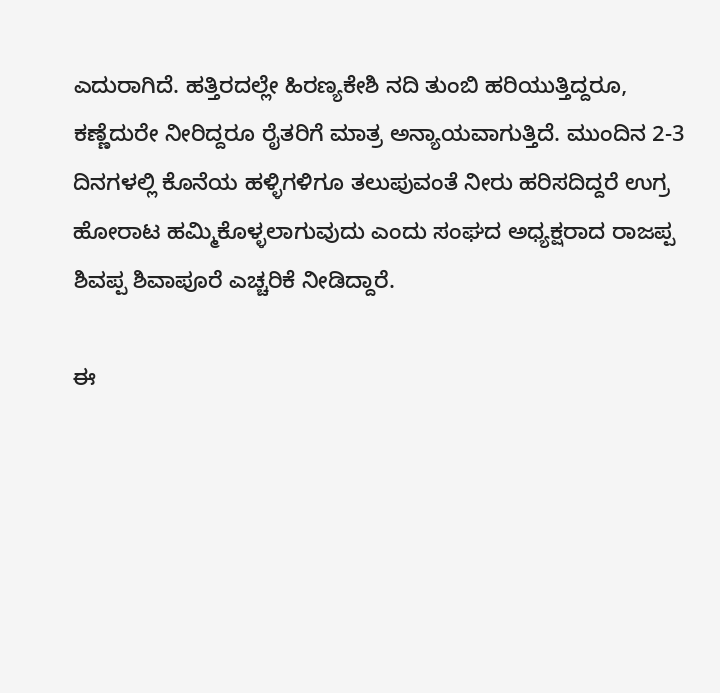ಎದುರಾಗಿದೆ. ಹತ್ತಿರದಲ್ಲೇ ಹಿರಣ್ಯಕೇಶಿ ನದಿ ತುಂಬಿ ಹರಿಯುತ್ತಿದ್ದರೂ, ಕಣ್ಣೆದುರೇ ನೀರಿದ್ದರೂ ರೈತರಿಗೆ ಮಾತ್ರ ಅನ್ಯಾಯವಾಗುತ್ತಿದೆ. ಮುಂದಿನ 2-3 ದಿನಗಳಲ್ಲಿ ಕೊನೆಯ ಹಳ್ಳಿಗಳಿಗೂ ತಲುಪುವಂತೆ ನೀರು ಹರಿಸದಿದ್ದರೆ ಉಗ್ರ ಹೋರಾಟ ಹಮ್ಮಿಕೊಳ್ಳಲಾಗುವುದು ಎಂದು ಸಂಘದ ಅಧ್ಯಕ್ಷರಾದ ರಾಜಪ್ಪ ಶಿವಪ್ಪ ಶಿವಾಪೂರೆ ಎಚ್ಚರಿಕೆ ನೀಡಿದ್ದಾರೆ.

ಈ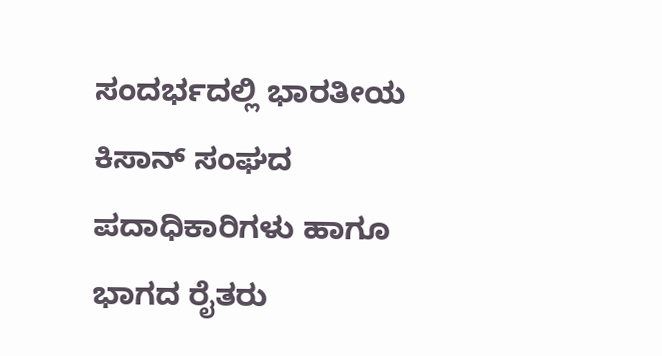ಸಂದರ್ಭದಲ್ಲಿ ಭಾರತೀಯ ಕಿಸಾನ್ ಸಂಘದ ಪದಾಧಿಕಾರಿಗಳು ಹಾಗೂ ಭಾಗದ ರೈತರು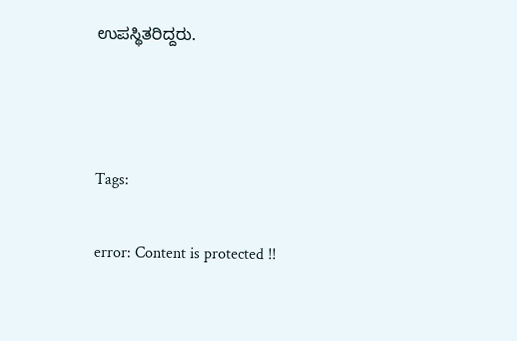ಉಪಸ್ಥಿತರಿದ್ದರು.



Tags:

error: Content is protected !!